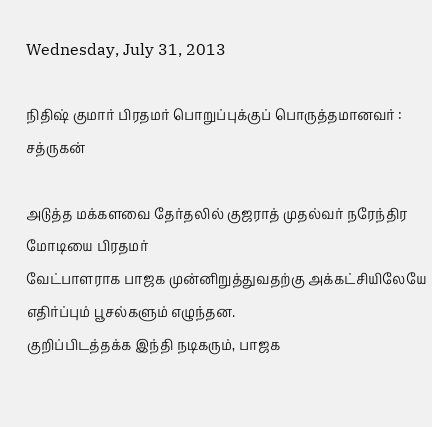Wednesday, July 31, 2013

நிதிஷ் குமார் பிரதமர் பொறுப்புக்குப் பொருத்தமானவர் : சத்ருகன்

அடுத்த மக்களவை தேர்தலில் குஜராத் முதல்வர் நரேந்திர மோடியை பிரதமர்
வேட்பாளராக பாஜக முன்னிறுத்துவதற்கு அக்கட்சியிலேயே எதிர்ப்பும் பூசல்களும் எழுந்தன.
குறிப்பிடத்தக்க இந்தி நடிகரும், பாஜக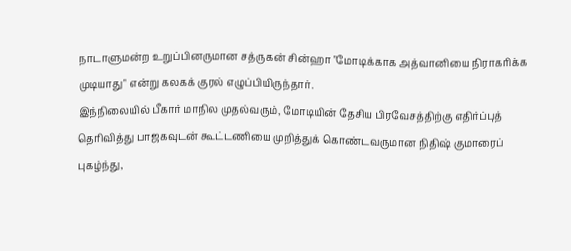நாடாளுமன்ற உறுப்பினருமான சத்ருகன் சின்ஹா "மோடிக்காக அத்வானியை நிராகரிக்க முடியாது" என்று கலகக் குரல் எழுப்பியிருந்தார்.
இந்நிலையில் பீகார் மாநில முதல்வரும், மோடியின் தேசிய பிரவேசத்திற்கு எதிர்ப்புத் தெரிவித்து பாஜகவுடன் கூட்டணியை முறித்துக் கொண்டவருமான நிதிஷ் குமாரைப் புகழ்ந்து,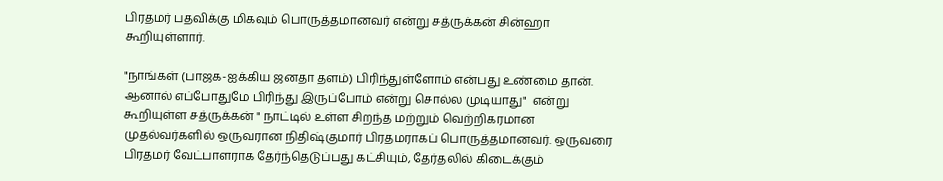பிரதமர் பதவிக்கு மிகவும் பொருத்தமானவர் என்று சத்ருக்கன் சின்ஹா கூறியுள்ளார்.

"நாங்கள் (பாஜக-ஐக்கிய ஜனதா தளம்) பிரிந்துள்ளோம் என்பது உண்மை தான். ஆனால் எப்போதுமே பிரிந்து இருப்போம் என்று சொல்ல முடியாது"  என்று கூறியுள்ள சத்ருக்கன் " நாட்டில் உள்ள சிறந்த மற்றும் வெற்றிகரமான முதல்வர்களில் ஒருவரான நிதிஷ்குமார் பிரதமராகப் பொருத்தமானவர். ஒருவரை பிரதமர் வேட்பாளராக தேர்ந்தெடுப்பது கட்சியும், தேர்தலில் கிடைக்கும்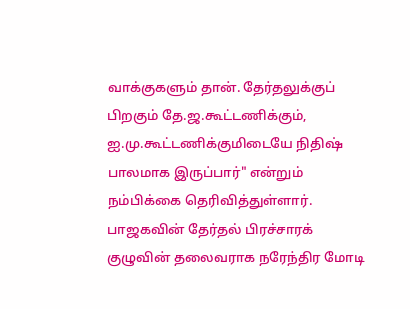வாக்குகளும் தான். தேர்தலுக்குப் பிறகும் தே.ஜ.கூட்டணிக்கும், ஐ.மு.கூட்டணிக்குமிடையே நிதிஷ் பாலமாக இருப்பார்" என்றும் நம்பிக்கை தெரிவித்துள்ளார்.
பாஜகவின் தேர்தல் பிரச்சாரக் குழுவின் தலைவராக நரேந்திர மோடி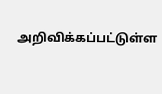அறிவிக்கப்பட்டுள்ள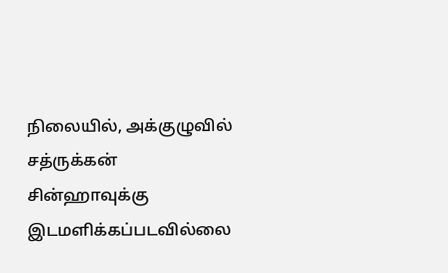நிலையில், அக்குழுவில் சத்ருக்கன் சின்ஹாவுக்கு இடமளிக்கப்படவில்லை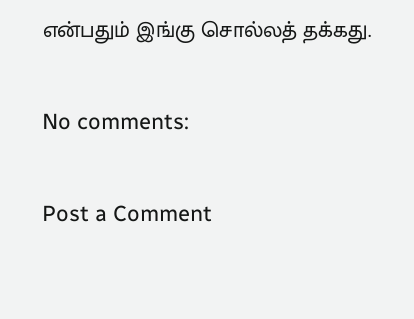என்பதும் இங்கு சொல்லத் தக்கது.

No comments:

Post a Comment